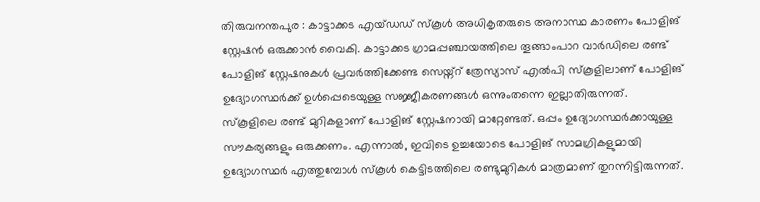തിരുവനന്തപുര : കാട്ടാക്കട എയ്ഡഡ് സ്കൂൾ അധികൃതരുടെ അനാസ്ഥ കാരണം പോളിങ് സ്റ്റേഷൻ ഒരുക്കാൻ വൈകി. കാട്ടാക്കട ഗ്രാമപ്പഞ്ചായത്തിലെ തൂങ്ങാംപാറ വാർഡിലെ രണ്ട് പോളിങ് സ്റ്റേഷനുകൾ പ്രവർത്തിക്കേണ്ട സെയ്ന്റ് ത്രേസ്യാസ് എൽപി സ്കൂളിലാണ് പോളിങ് ഉദ്യോഗസ്ഥർക്ക് ഉൾപ്പെടെയുള്ള സജ്ജീകരണങ്ങൾ ഒന്നുംതന്നെ ഇല്ലാതിരുന്നത്.
സ്കൂളിലെ രണ്ട് മുറികളാണ് പോളിങ് സ്റ്റേഷനായി മാറ്റേണ്ടത്. ഒപ്പം ഉദ്യോഗസ്ഥർക്കായുള്ള സൗകര്യങ്ങളും ഒരുക്കണം. എന്നാൽ, ഇവിടെ ഉച്ചയോടെ പോളിങ് സാമഗ്രികളുമായി ഉദ്യോഗസ്ഥർ എത്തുമ്പോൾ സ്കൂൾ കെട്ടിടത്തിലെ രണ്ടുമുറികൾ മാത്രമാണ് തുറന്നിട്ടിരുന്നത്.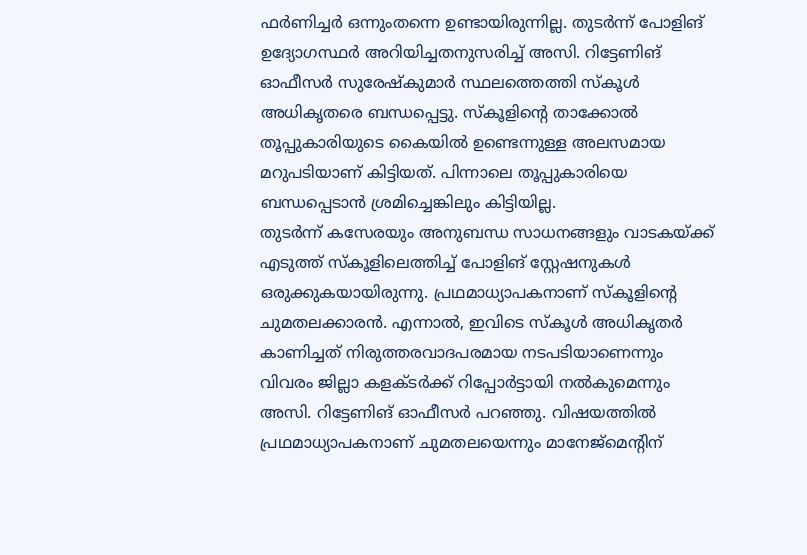ഫർണിച്ചർ ഒന്നുംതന്നെ ഉണ്ടായിരുന്നില്ല. തുടർന്ന് പോളിങ് ഉദ്യോഗസ്ഥർ അറിയിച്ചതനുസരിച്ച് അസി. റിട്ടേണിങ് ഓഫീസർ സുരേഷ്കുമാർ സ്ഥലത്തെത്തി സ്കൂൾ അധികൃതരെ ബന്ധപ്പെട്ടു. സ്കൂളിന്റെ താക്കോൽ തൂപ്പുകാരിയുടെ കൈയിൽ ഉണ്ടെന്നുള്ള അലസമായ മറുപടിയാണ് കിട്ടിയത്. പിന്നാലെ തൂപ്പുകാരിയെ ബന്ധപ്പെടാൻ ശ്രമിച്ചെങ്കിലും കിട്ടിയില്ല.
തുടർന്ന് കസേരയും അനുബന്ധ സാധനങ്ങളും വാടകയ്ക്ക് എടുത്ത് സ്കൂളിലെത്തിച്ച് പോളിങ് സ്റ്റേഷനുകൾ ഒരുക്കുകയായിരുന്നു. പ്രഥമാധ്യാപകനാണ് സ്കൂളിന്റെ ചുമതലക്കാരൻ. എന്നാൽ, ഇവിടെ സ്കൂൾ അധികൃതർ കാണിച്ചത് നിരുത്തരവാദപരമായ നടപടിയാണെന്നും വിവരം ജില്ലാ കളക്ടർക്ക് റിപ്പോർട്ടായി നൽകുമെന്നും അസി. റിട്ടേണിങ് ഓഫീസർ പറഞ്ഞു. വിഷയത്തിൽ പ്രഥമാധ്യാപകനാണ് ചുമതലയെന്നും മാനേജ്മെന്റിന്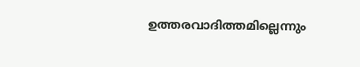ഉത്തരവാദിത്തമില്ലെന്നും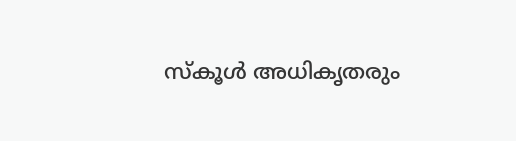സ്കൂൾ അധികൃതരും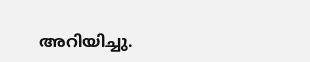അറിയിച്ചു.